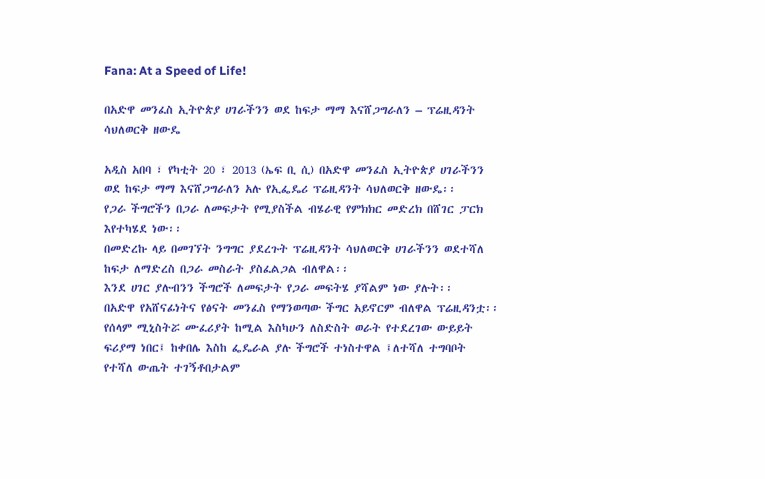Fana: At a Speed of Life!

በአድዋ መንፈስ ኢትዮጵያ ሀገራችንን ወደ ከፍታ ማማ እናሸጋግራለን – ፕሬዚዳንት ሳህለወርቅ ዘውዴ

አዲስ አበባ ፣ የካቲት 20 ፣ 2013 (ኤፍ ቢ ሲ) በአድዋ መንፈስ ኢትዮጵያ ሀገራችንን ወደ ከፍታ ማማ እናሸጋግራለን አሉ የኢፌዴሪ ፕሬዚዳንት ሳህለወርቅ ዘውዴ፡፡
የጋራ ችግሮችን በጋራ ለመፍታት የሚያስችል ብሄራዊ የምክክር መድረክ በሸገር ፓርክ እየተካሄደ ነው፡፡
በመድረኩ ላይ በመገኘት ንግግር ያደረጉት ፕሬዚዳንት ሳህለወርቅ ሀገራችንን ወደተሻለ ከፍታ ለማድረስ በጋራ መስራት ያስፈልጋል ብለዋል፡፡
እንደ ሀገር ያሉብንን ችግሮች ለመፍታት የጋራ መፍትሄ ያሻልም ነው ያሉት፡፡
በአድዋ የአሸናፊነትና የፅናት መንፈስ የማንወጣው ችግር አይኖርም ብለዋል ፕሬዚዳንቷ፡፡
የሰላም ሚኒስትሯ ሙፈሪያት ከሚል እስካሁን ለስድስት ወራት የተደረገው ውይይት ፍሪያማ ነበር፤ ከቀበሌ እስከ ፌዴራል ያሉ ችግሮች ተነስተዋል ፤ለተሻለ ተግባቦት የተሻለ ውጤት ተገኝቶበታልም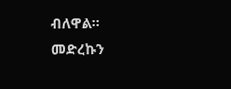ብለዋል።
መድረኩን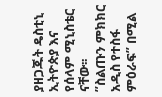ያዘጋጁት ዴስቲኒ ኢትዮጵያ እና የሰላም ሚኒስቴር ናቸው፡፡
”ስልጡን ምክክር አዲስ የተስፋ ምዕራፍ” በሚል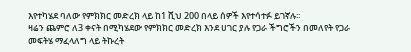እየተካሄደ ባለው የምክክር መድረክ ላይ ከ1 ሺህ 200 በላይ ሰዎች እየተሳተፉ ይገኛሉ፡፡
ዛሬን ጨምሮ ለ3 ቀናት በሚካሄደው የምክክር መድረክ እንደ ሀገር ያሉ የጋራ ችግሮችን በመለየት የጋራ መፍትሄ ማፈላለግ ላይ ትኩረት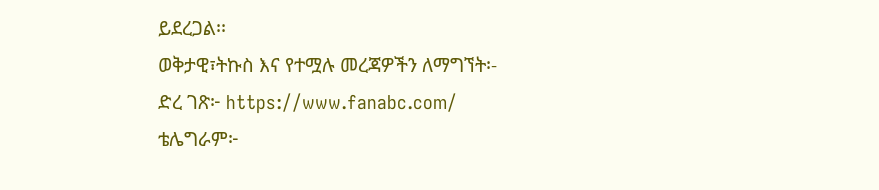ይደረጋል፡፡
ወቅታዊ፣ትኩስ እና የተሟሉ መረጃዎችን ለማግኘት፡-
ድረ ገጽ፦ https://www.fanabc.com/
ቴሌግራም፦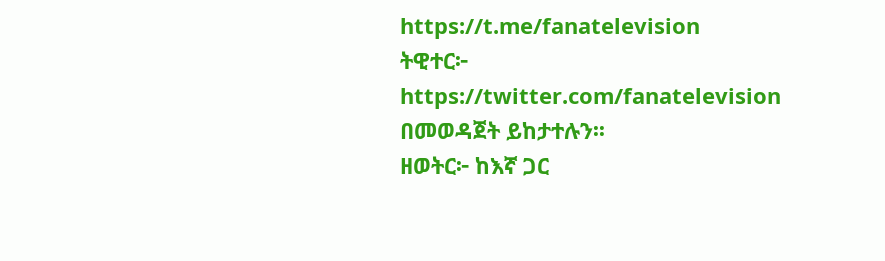https://t.me/fanatelevision
ትዊተር፦ https://twitter.com/fanatelevision በመወዳጀት ይከታተሉን፡፡
ዘወትር፦ ከእኛ ጋር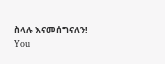ስላሉ እናመሰግናለን!
You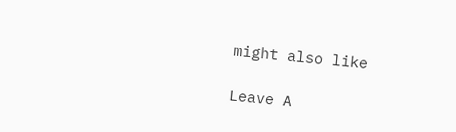might also like

Leave A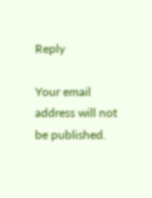Reply

Your email address will not be published.